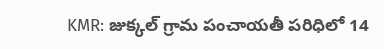KMR: జుక్కల్ గ్రామ పంచాయతీ పరిధిలో 14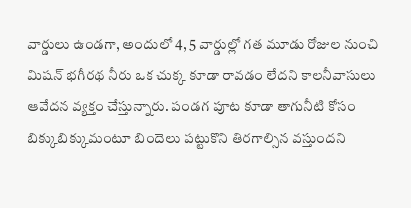వార్డులు ఉండగా, అందులో 4, 5 వార్డుల్లో గత మూడు రోజుల నుంచి మిషన్ భగీరథ నీరు ఒక చుక్క కూడా రావడం లేదని కాలనీవాసులు ఆవేదన వ్యక్తం చేస్తున్నారు. పండగ పూట కూడా తాగునీటి కోసం బిక్కుబిక్కుమంటూ బిందెలు పట్టుకొని తిరగాల్సిన వస్తుందని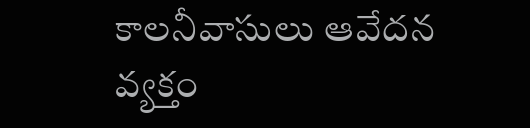కాలనీవాసులు ఆవేదన వ్యక్తం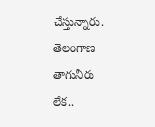చేస్తున్నారు.
తెలంగాణ
తాగునీరు లేక..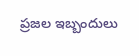ప్రజల ఇబ్బందులు